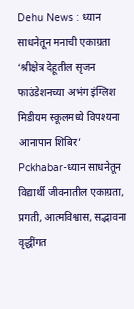Dehu News : ध्यान साधनेतून मनाची एकाग्रता
‘श्रीक्षेत्र देहूतील सृजन फाउंडेशनच्या अभंग इंग्लिश मिडीयम स्कूलमध्ये विपश्यना आनापान शिबिर’
Pckhabar-ध्यान साधनेतून विद्यार्थी जीवनातील एकाग्रता, प्रगती, आत्मविश्वास, सद्भावना वृद्धींगत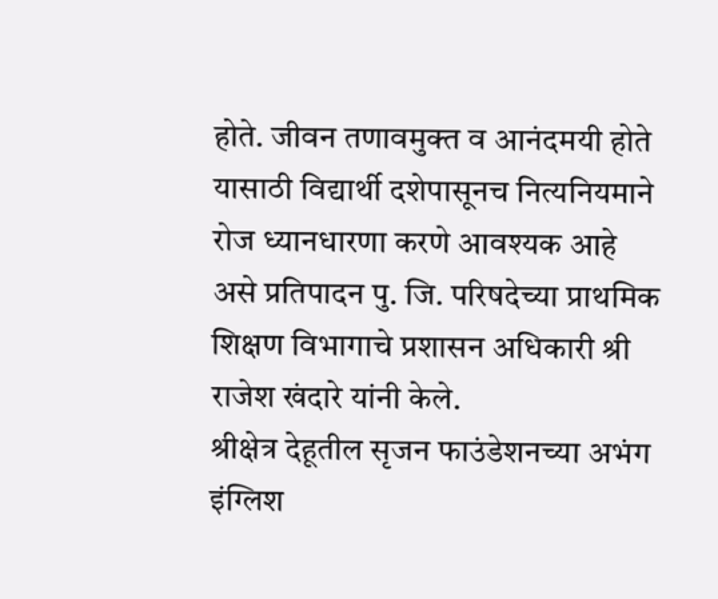होते. जीवन तणावमुक्त व आनंदमयी होते यासाठी विद्यार्थी दशेपासूनच नित्यनियमाने रोज ध्यानधारणा करणे आवश्यक आहे असे प्रतिपादन पु. जि. परिषदेच्या प्राथमिक शिक्षण विभागाचे प्रशासन अधिकारी श्री राजेश खंदारे यांनी केले.
श्रीक्षेत्र देहूतील सृजन फाउंडेशनच्या अभंग इंग्लिश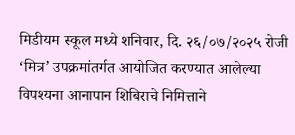मिडीयम स्कूल मध्ये शनिवार, दि. २६/०७/२०२५ रोजी ‘मित्र’ उपक्रमांतर्गत आयोजित करण्यात आलेल्या विपश्यना आनापान शिबिराचे निमित्ताने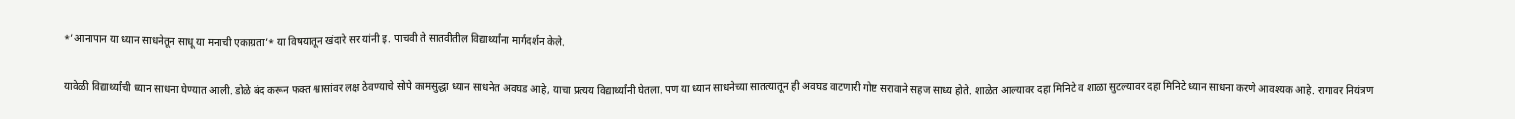*’आनापान या ध्यान साधनेतून साधू या मनाची एकाग्रता’* या विषयातून खंदारे सर यांनी इ. पाचवी ते सातवीतील विद्यार्थ्यांना मार्गदर्शन केले.

यावेळी विद्यार्थ्यांची ध्यान साधना घेण्यात आली. डोळे बंद करून फक्त श्वासांवर लक्ष ठेवण्याचे सोपे कामसुद्धा ध्यान साधनेत अवघड आहे, याचा प्रत्यय विद्यार्थ्यांनी घेतला. पण या ध्यान साधनेच्या सातत्यातून ही अवघड वाटणारी गोष्ट सरावाने सहज साध्य होते. शाळेत आल्यावर दहा मिनिटे व शाळा सुटल्यावर दहा मिनिटे ध्यान साधना करणे आवश्यक आहे. रागावर नियंत्रण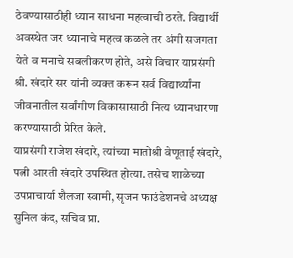ठेवण्यासाठीही ध्यान साधना महत्वाची ठरते. विद्यार्थी अवस्थेत जर ध्यानाचे महत्व कळले तर अंगी सजगता येते व मनाचे सबलीकरण होते, असे विचार याप्रसंगी श्री. खंदारे सर यांनी व्यक्त करून सर्व विद्यार्थ्यांना जीवनातील सर्वांगीण विकासासाठी नित्य ध्यानधारणा करण्यासाठी प्रेरित केले.
याप्रसंगी राजेश खंदारे, त्यांच्या मातोश्री वेणूताई खंदारे, पत्नी आरती खंदारे उपस्थित होत्या. तसेच शाळेच्या उपप्राचार्या शैलजा स्वामी, सृजन फाउंडेशनचे अध्यक्ष सुनिल कंद, सचिव प्रा.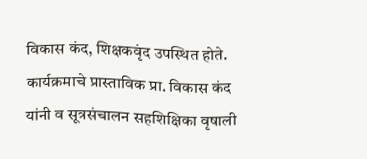विकास कंद, शिक्षकवृंद उपस्थित होते.
कार्यक्रमाचे प्रास्ताविक प्रा. विकास कंद यांनी व सूत्रसंचालन सहशिक्षिका वृषाली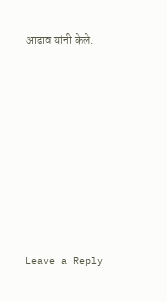आढाव यांनी केले.










Leave a Reply